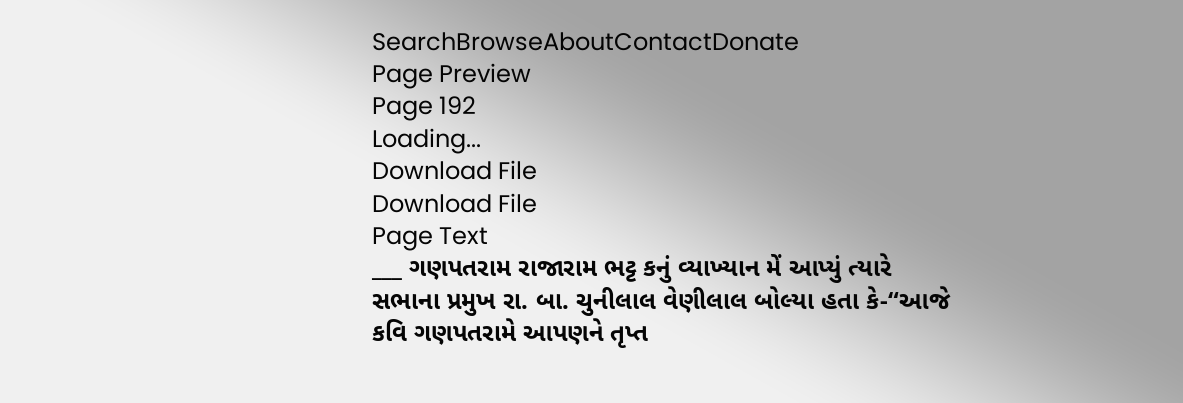SearchBrowseAboutContactDonate
Page Preview
Page 192
Loading...
Download File
Download File
Page Text
___ ગણપતરામ રાજારામ ભટ્ટ કનું વ્યાખ્યાન મેં આપ્યું ત્યારે સભાના પ્રમુખ રા. બા. ચુનીલાલ વેણીલાલ બોલ્યા હતા કે-“આજે કવિ ગણપતરામે આપણને તૃપ્ત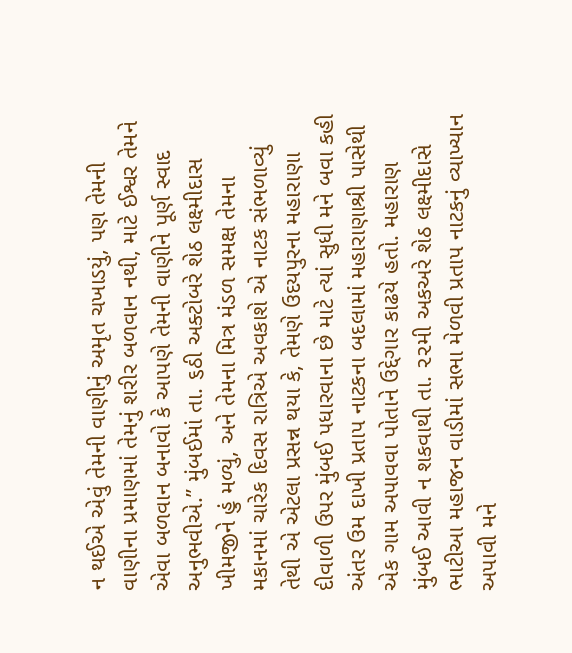ન થઈએ એવું તેમની વાણીનું અમૃત ચખાડયું, પણ તેમની વાણીના પ્રમાણમાં તેમનું શરીર બળવાન નથી, માટે ઈશ્વર તેમને એવા બળવાન બનાવો કે આપણે તેમની વાણીને પૂર્ણ સ્વાદ અનુભવીએ.” મુંબઈમાં તા. ૬ઠી અક્ટોબરે શેઠ લક્ષ્મીદાસ ખીમજીને હું મળ્યું, અને તેમના મિત્ર મંડળ સમક્ષ તેમના મકાનમાં ચારેક દિવસ રાત્રિએ અવકાશે એ નાટક સંભળાવ્યું તેથી એ એટલા પ્રસન્ન થયા કે, તેમણે ઉદયપુરના મહારાણા દીવાળી ઉપર મુંબઈ પધારવાના છે માટે ત્યાં સુધી મને બવા કહી અંતર ઉમ દાખી પ્રતાપ નાટકના બદલામાં મહારાણાશ્રી પાસેથી એક ગામ અપાવવા પોતાને ઉદ્દેગાર કાઢયે હતો. મહારાણ મુંબઈ આવી ન શકવાથી તા. ૨૨મી અકઅરે શેઠ લક્ષ્મીદાસે ભાટીઆ મહાજન વાડીમાં સભા મેળવી પ્રતાપ નાટકનું વ્યાખ્યાન અપાવી મને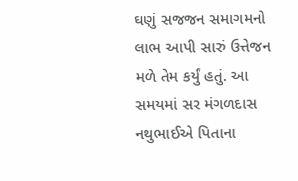ઘણું સજજન સમાગમનો લાભ આપી સારું ઉત્તેજન મળે તેમ કર્યું હતું. આ સમયમાં સર મંગળદાસ નથુભાઈએ પિતાના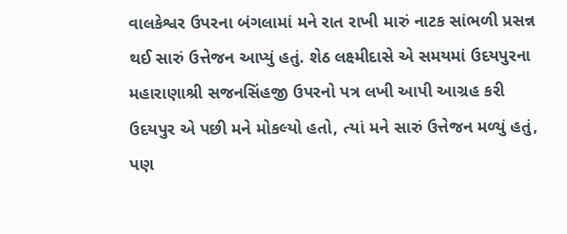વાલકેશ્વર ઉપરના બંગલામાં મને રાત રાખી મારું નાટક સાંભળી પ્રસન્ન થઈ સારું ઉત્તેજન આપ્યું હતું. શેઠ લક્ષ્મીદાસે એ સમયમાં ઉદયપુરના મહારાણાશ્રી સજનસિંહજી ઉપરનો પત્ર લખી આપી આગ્રહ કરી ઉદયપુર એ પછી મને મોકલ્યો હતો, ત્યાં મને સારું ઉત્તેજન મળ્યું હતું, પણ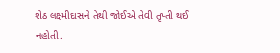શેઠ લક્ષ્મીદાસને તેથી જોઈએ તેવી તૃપ્તી થઈ નહોતી.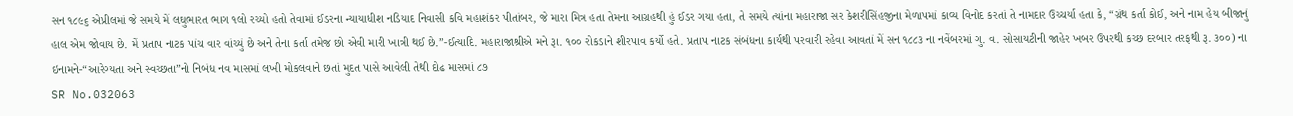સન ૧૮૯૬ એપ્રીલમાં જે સમયે મેં લઘુભારત ભાગ ૧લો રચ્યો હતો તેવામાં ઈડરના ન્યાયાધીશ નડિયાદ નિવાસી કવિ મહાશંકર પીતાંબર, જે મારા મિત્ર હતા તેમના આગ્રહથી હું ઈડર ગયા હતા, તે સમયે ત્યાંના મહારાજા સર કેશરીસિંહજીના મેળાપમાં કાવ્ય વિનોદ કરતાં તે નામદાર ઉચ્ચર્યા હતા કે, “ગ્રંથ કર્તા કોઈ, અને નામ હેય બીજાનું હાલ એમ જોવાય છે. મેં પ્રતાપ નાટક પાંચ વાર વાંચ્યું છે અને તેના કર્તા તમેજ છો એવી મારી ખાત્રી થઈ છે.”-ઈત્યાદિ. મહારાજાશ્રીએ મને રૂા. ૧૦૦ રોકડાને શીરપાવ કર્યો હતે. પ્રતાપ નાટક સંબંધના કાર્યથી પરવારી રહેવા આવતાં મેં સન ૧૮૮૩ ના નવેંબરમાં ગુ. વ. સોસાયટીની જાહેર ખબર ઉપરથી કચ્છ દરબાર તરફથી રૂ. ૩૦૦) ના ઇનામને-“આરેગ્યતા અને સ્વચ્છતા”નો નિબંધ નવ માસમાં લખી મોકલવાને છતાં મુદત પાસે આવેલી તેથી દોઢ માસમાં ૮૭
SR No.032063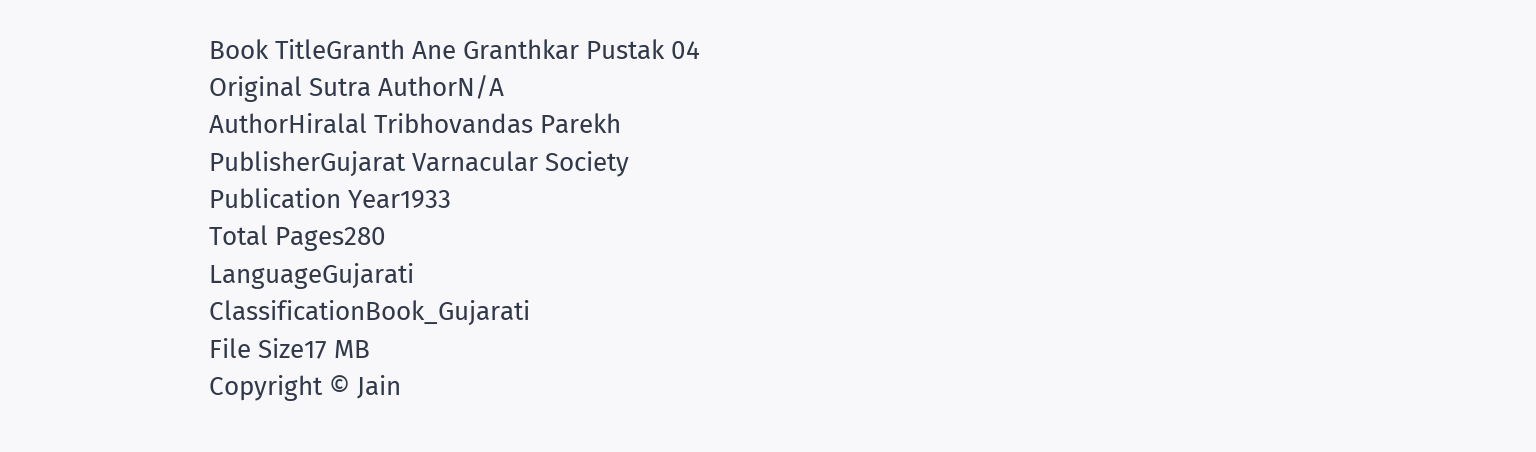Book TitleGranth Ane Granthkar Pustak 04
Original Sutra AuthorN/A
AuthorHiralal Tribhovandas Parekh
PublisherGujarat Varnacular Society
Publication Year1933
Total Pages280
LanguageGujarati
ClassificationBook_Gujarati
File Size17 MB
Copyright © Jain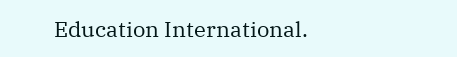Education International.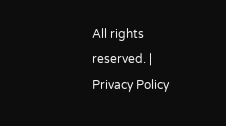All rights reserved. | Privacy Policy